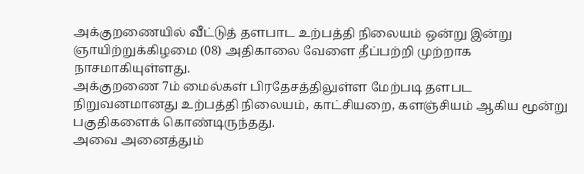அக்குறணையில் வீட்டுத் தளபாட உற்பத்தி நிலையம் ஒன்று இன்று ஞாயிற்றுக்கிழமை (08) அதிகாலை வேளை தீப்பற்றி முற்றாக நாசமாகியுள்ளது.
அக்குறணை 7ம் மைல்கள் பிரதேசத்திலுள்ள மேற்படி தளபட நிறுவனமானது உற்பத்தி நிலையம், காட்சியறை, களஞ்சியம் ஆகிய மூன்று பகுதிகளைக் கொண்டிருந்தது.
அவை அனைத்தும்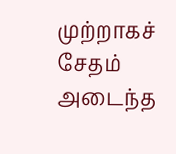முற்றாகச் சேதம் அடைந்த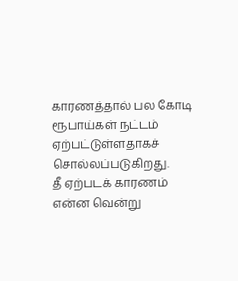காரணத்தால் பல கோடி ரூபாய்கள் நட்டம் ஏற்பட்டுள்ளதாகச் சொல்லப்படுகிறது.
தீ ஏற்படக் காரணம் என்ன வென்று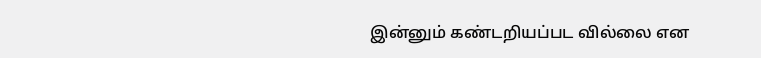இன்னும் கண்டறியப்பட வில்லை என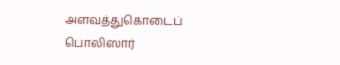அளவத்துகொடைப் பொலிஸார்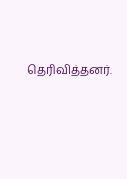தெரிவித்தனர்.